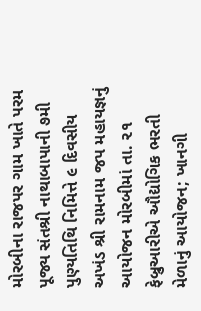મોરબીના રાજપર ગામ ખાતે પરમ પૂજ્ય સંતશ્રી નાથાબાપાની ૭મી પુણ્યતિથિ નિમિત્તે ૯ દિવસીય અખંડ શ્રી રામનામ જપ મહાયજ્ઞનું આયોજન મોરબીમાં તા. ૨૧ ફેબ્રુઆરીએ ઔદ્યોગિક ભરતી મેળાનું આયોજન; ખાનગી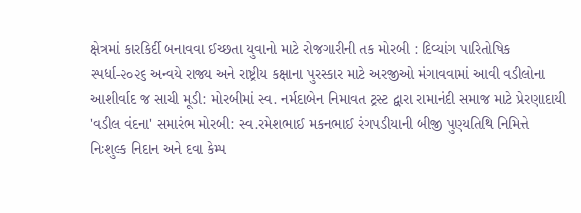ક્ષેત્રમાં કારકિર્દી બનાવવા ઈચ્છતા યુવાનો માટે રોજગારીની તક મોરબી : દિવ્યાંગ પારિતોષિક સ્પર્ધા-૨૦૨૬ અન્વયે રાજ્ય અને રાષ્ટ્રીય કક્ષાના પુરસ્કાર માટે અરજીઓ મંગાવવામાં આવી વડીલોના આશીર્વાદ જ સાચી મૂડી: મોરબીમાં સ્વ. નર્મદાબેન નિમાવત ટ્રસ્ટ દ્વારા રામાનંદી સમાજ માટે પ્રેરણાદાયી 'વડીલ વંદના' સમારંભ મોરબી: સ્વ.રમેશભાઈ મકનભાઈ રંગપડીયાની બીજી પુણ્યતિથિ નિમિત્તે નિઃશુલ્ક નિદાન અને દવા કેમ્પ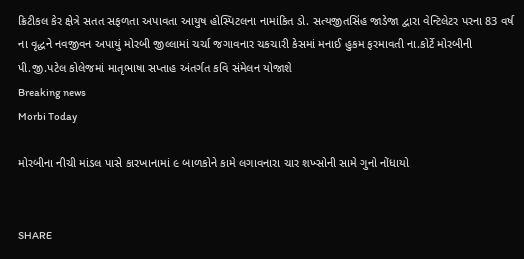ક્રિટીકલ કેર ક્ષેત્રે સતત સફળતા અપાવતા આયુષ હોસ્પિટલના નામાંકિત ડો. સત્યજીતસિંહ જાડેજા દ્વારા વેન્ટિલેટર પરના 83 વર્ષ ના વૃદ્ધને નવજીવન અપાયું મોરબી જીલ્લામાં ચર્ચા જગાવનાર ચકચારી કેસમાં મનાઈ હુકમ ફરમાવતી ના.કોર્ટે મોરબીની પી.જી.પટેલ કોલેજમાં માતૃભાષા સપ્તાહ અંતર્ગત કવિ સંમેલન યોજાશે
Breaking news
Morbi Today

મોરબીના નીચી માંડલ પાસે કારખાનામાં ૯ બાળકોને કામે લગાવનારા ચાર શખ્સોની સામે ગુનો નોંધાયો


SHARE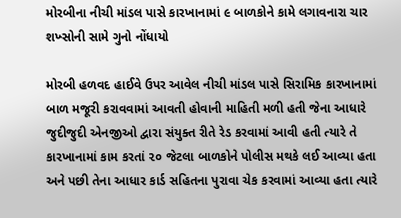મોરબીના નીચી માંડલ પાસે કારખાનામાં ૯ બાળકોને કામે લગાવનારા ચાર શખ્સોની સામે ગુનો નોંધાયો

મોરબી હળવદ હાઈવે ઉપર આવેલ નીચી માંડલ પાસે સિરામિક કારખાનામાં બાળ મજૂરી કરાવવામાં આવતી હોવાની માહિતી મળી હતી જેના આધારે જુદીજુદી એનજીઓ દ્વારા સંયુક્ત રીતે રેડ કરવામાં આવી હતી ત્યારે તે કારખાનામાં કામ કરતાં ૨૦ જેટલા બાળકોને પોલીસ મથકે લઈ આવ્યા હતા અને પછી તેના આધાર કાર્ડ સહિતના પુરાવા ચેક કરવામાં આવ્યા હતા ત્યારે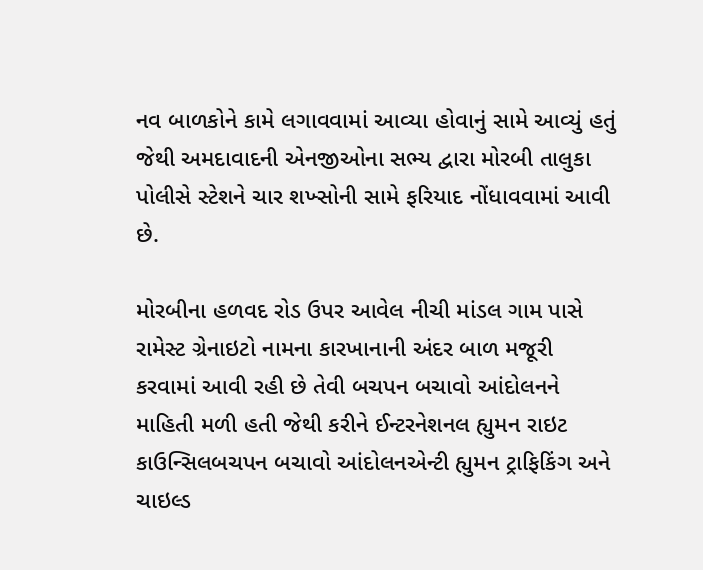નવ બાળકોને કામે લગાવવામાં આવ્યા હોવાનું સામે આવ્યું હતું જેથી અમદાવાદની એનજીઓના સભ્ય દ્વારા મોરબી તાલુકા પોલીસે સ્ટેશને ચાર શખ્સોની સામે ફરિયાદ નોંધાવવામાં આવી છે.

મોરબીના હળવદ રોડ ઉપર આવેલ નીચી માંડલ ગામ પાસે રામેસ્ટ ગ્રેનાઇટો નામના કારખાનાની અંદર બાળ મજૂરી કરવામાં આવી રહી છે તેવી બચપન બચાવો આંદોલનને માહિતી મળી હતી જેથી કરીને ઈન્ટરનેશનલ હ્યુમન રાઇટ કાઉન્સિલબચપન બચાવો આંદોલનએન્ટી હ્યુમન ટ્રાફિકિંગ અને ચાઇલ્ડ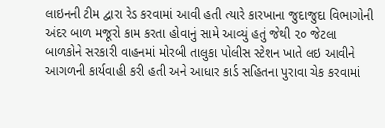લાઇનની ટીમ દ્વારા રેડ કરવામાં આવી હતી ત્યારે કારખાના જુદાજુદા વિભાગોની અંદર બાળ મજૂરો કામ કરતા હોવાનું સામે આવ્યું હતું જેથી ૨૦ જેટલા બાળકોને સરકારી વાહનમાં મોરબી તાલુકા પોલીસ સ્ટેશન ખાતે લઇ આવીને આગળની કાર્યવાહી કરી હતી અને આધાર કાર્ડ સહિતના પુરાવા ચેક કરવામાં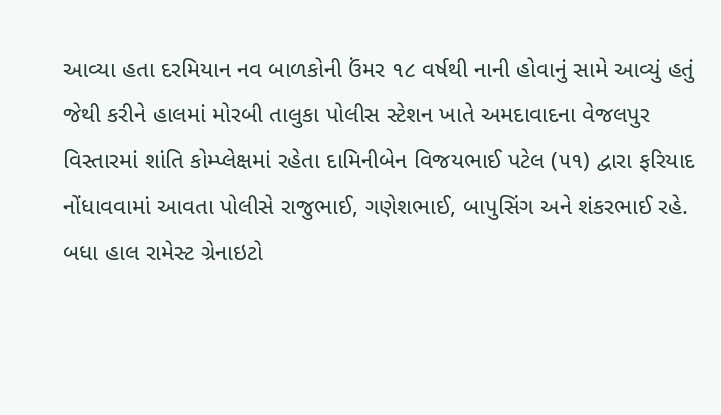આવ્યા હતા દરમિયાન નવ બાળકોની ઉંમર ૧૮ વર્ષથી નાની હોવાનું સામે આવ્યું હતું જેથી કરીને હાલમાં મોરબી તાલુકા પોલીસ સ્ટેશન ખાતે અમદાવાદના વેજલપુર વિસ્તારમાં શાંતિ કોમ્પ્લેક્ષમાં રહેતા દામિનીબેન વિજયભાઈ પટેલ (૫૧) દ્વારા ફરિયાદ નોંધાવવામાં આવતા પોલીસે રાજુભાઈ, ગણેશભાઈ, બાપુસિંગ અને શંકરભાઈ રહે. બધા હાલ રામેસ્ટ ગ્રેનાઇટો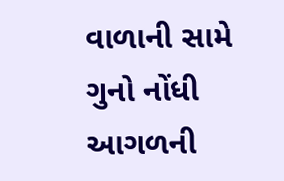વાળાની સામે ગુનો નોંધી આગળની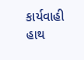કાર્યવાહી હાથ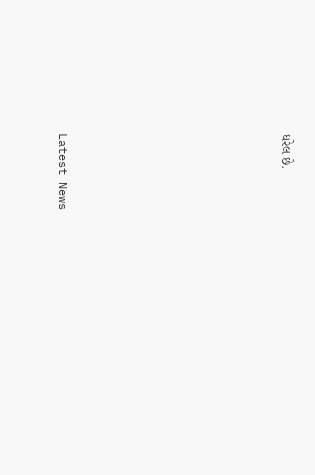ધરેલ છે.








Latest News